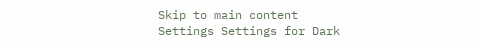Skip to main content
Settings Settings for Dark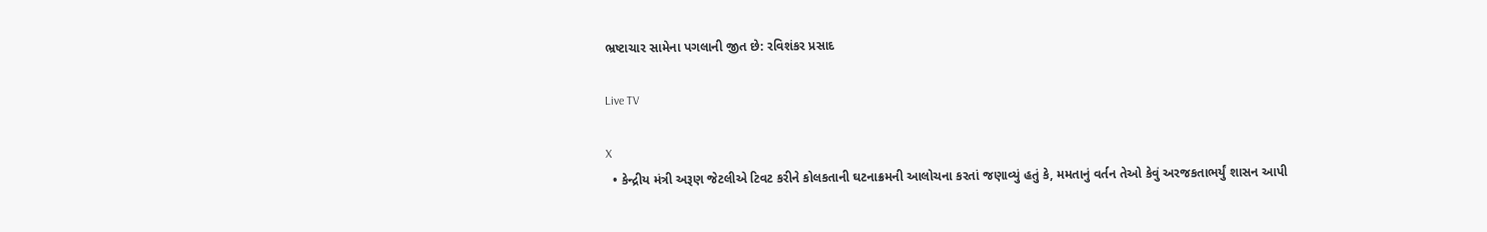ભ્રષ્ટાચાર સામેના પગલાની જીત છે: રવિશંકર પ્રસાદ

Live TV

X
  • કેન્દ્રીય મંત્રી અરૂણ જેટલીએ ટિવટ કરીને કોલકતાની ઘટનાક્રમની આલોચના કરતાં જણાવ્યું હતું કે, મમતાનું વર્તન તેઓ કેવું અરજકતાભર્યું શાસન આપી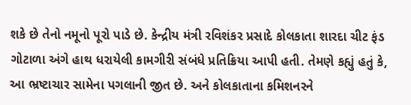શકે છે તેનો નમૂનો પૂરો પાડે છે. કેન્દ્રીય મંત્રી રવિશંકર પ્રસાદે કોલકાતા શારદા ચીટ ફંડ ગોટાળા અંગે હાથ ધરાયેલી કામગીરી સંબંધે પ્રતિક્રિયા આપી હતી. તેમણે કહ્યું હતું કે, આ ભ્રષ્ટાચાર સામેના પગલાની જીત છે. અને કોલકાતાના કમિશનરને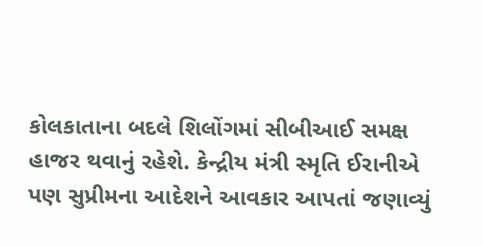કોલકાતાના બદલે શિલોંગમાં સીબીઆઈ સમક્ષ હાજર થવાનું રહેશે. કેન્દ્રીય મંત્રી સ્મૃતિ ઈરાનીએ પણ સુપ્રીમના આદેશને આવકાર આપતાં જણાવ્યું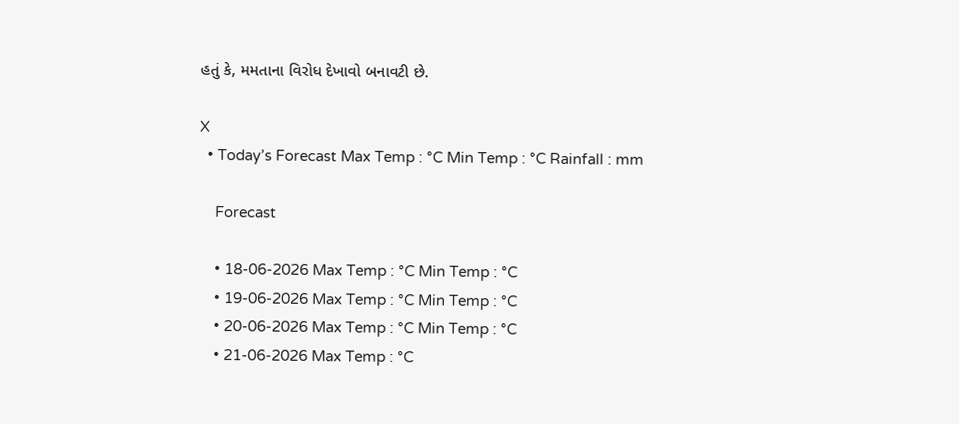હતું કે, મમતાના વિરોધ દેખાવો બનાવટી છે.

X
  • Today’s Forecast Max Temp : °C Min Temp : °C Rainfall : mm

    Forecast

    • 18-06-2026 Max Temp : °C Min Temp : °C
    • 19-06-2026 Max Temp : °C Min Temp : °C
    • 20-06-2026 Max Temp : °C Min Temp : °C
    • 21-06-2026 Max Temp : °C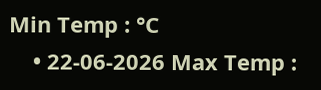Min Temp : °C
    • 22-06-2026 Max Temp :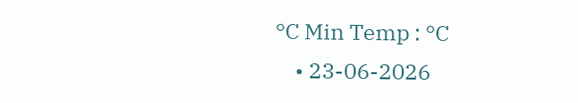°C Min Temp : °C
    • 23-06-2026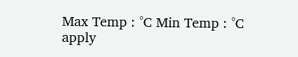Max Temp : °C Min Temp : °C
apply